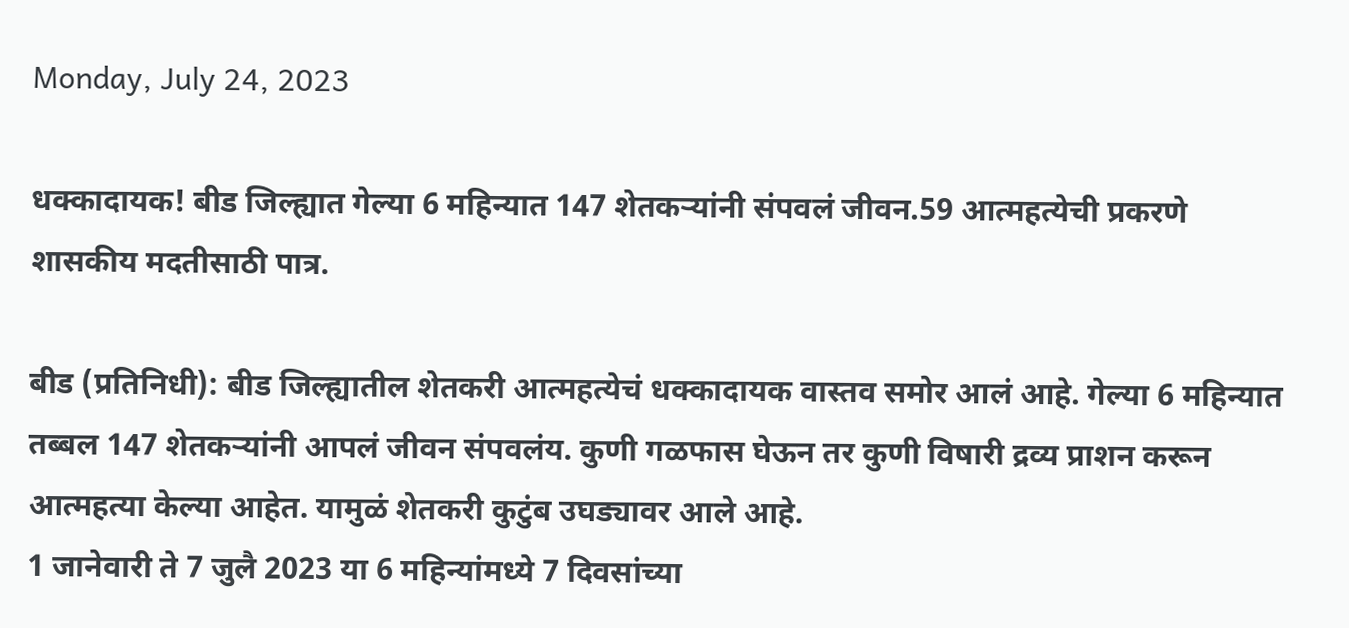Monday, July 24, 2023

धक्कादायक! बीड जिल्ह्यात गेल्या 6 महिन्यात 147 शेतकऱ्यांनी संपवलं जीवन.59 आत्महत्येची प्रकरणे शासकीय मदतीसाठी पात्र.

बीड (प्रतिनिधी): बीड जिल्ह्यातील शेतकरी आत्महत्येचं धक्कादायक वास्तव समोर आलं आहे. गेल्या 6 महिन्यात तब्बल 147 शेतकऱ्यांनी आपलं जीवन संपवलंय. कुणी गळफास घेऊन तर कुणी विषारी द्रव्य प्राशन करून आत्महत्या केल्या आहेत. यामुळं शेतकरी कुटुंब उघड्यावर आले आहे.
1 जानेवारी ते 7 जुलै 2023 या 6 महिन्यांमध्ये 7 दिवसांच्या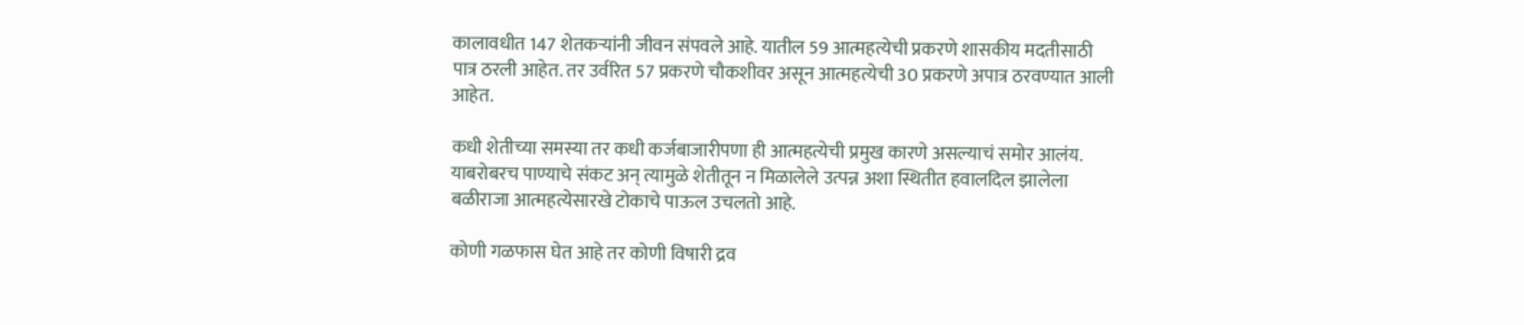कालावधीत 147 शेतकऱ्यांनी जीवन संपवले आहे. यातील 59 आत्महत्येची प्रकरणे शासकीय मदतीसाठी पात्र ठरली आहेत. तर उर्वरित 57 प्रकरणे चौकशीवर असून आत्महत्येची 30 प्रकरणे अपात्र ठरवण्यात आली आहेत.

कधी शेतीच्या समस्या तर कधी कर्जबाजारीपणा ही आत्महत्येची प्रमुख कारणे असल्याचं समोर आलंय. याबरोबरच पाण्याचे संकट अन् त्यामुळे शेतीतून न मिळालेले उत्पन्न अशा स्थितीत हवालदिल झालेला बळीराजा आत्महत्येसारखे टोकाचे पाऊल उचलतो आहे.

कोणी गळफास घेत आहे तर कोणी विषारी द्रव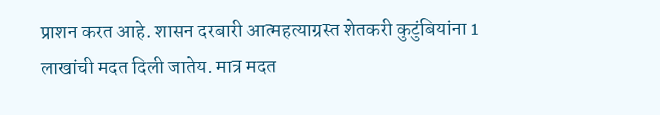प्राशन करत आहे. शासन दरबारी आत्महत्याग्रस्त शेतकरी कुटुंबियांना 1 लाखांची मदत दिली जातेय. मात्र मदत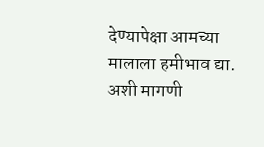देण्यापेक्षा आमच्या मालाला हमीभाव द्या. अशी मागणी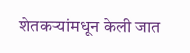शेतकऱ्यांमधून केली जात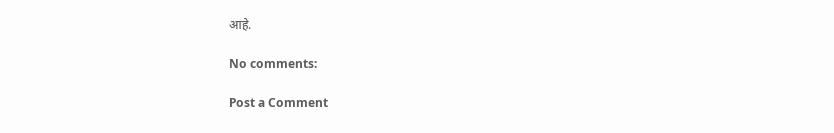आहे.

No comments:

Post a Comment